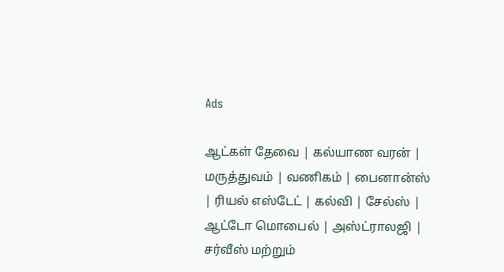Ads

ஆட்கள் தேவை | கல்யாண வரன் | மருத்துவம் | வணிகம் | பைனான்ஸ் | ரியல் எஸ்டேட் | கல்வி | சேல்ஸ் | ஆட்டோ மொபைல் | அஸ்ட்ராலஜி | சர்வீஸ் மற்றும்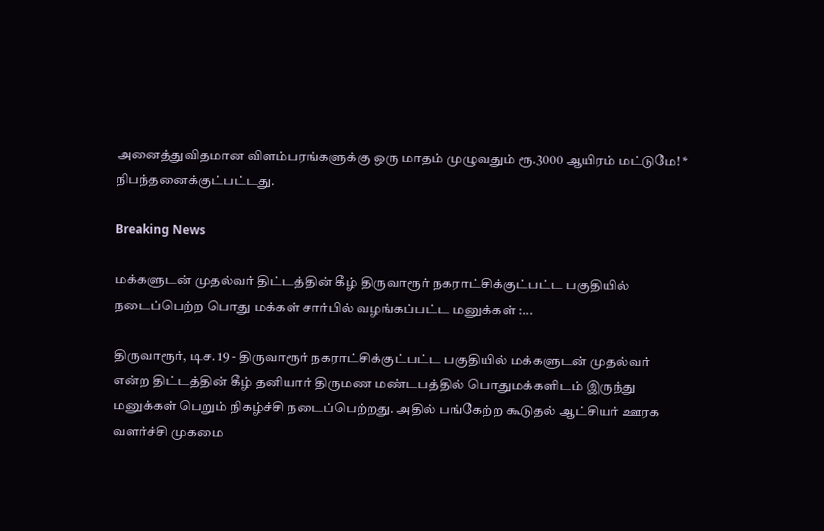அனைத்துவிதமான விளம்பரங்களுக்கு ஒரு மாதம் முழுவதும் ரூ.3000 ஆயிரம் மட்டுமே! * நிபந்தனைக்குட்பட்டது.

Breaking News

மக்களுடன் முதல்வர் திட்டத்தின் கீழ் திருவாரூர் நகராட்சிக்குட்பட்ட பகுதியில் நடைப்பெற்ற பொது மக்கள் சார்பில் வழங்கப்பட்ட மனுக்கள் :...

திருவாரூர், டிச. 19 - திருவாரூர் நகராட்சிக்குட்பட்ட பகுதியில் மக்களுடன் முதல்வர் என்ற திட்டத்தின் கீழ் தனியார் திருமண மண்டபத்தில் பொதுமக்களிடம் இருந்து மனுக்கள் பெறும் நிகழ்ச்சி நடைப்பெற்றது. அதில் பங்கேற்ற கூடுதல் ஆட்சியர் ஊரக வளர்ச்சி முகமை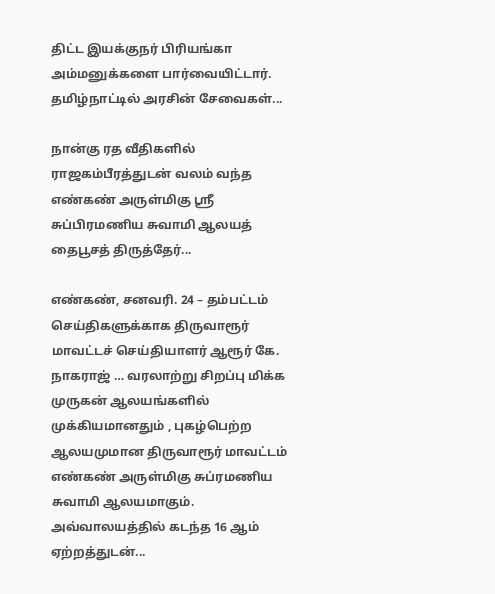திட்ட இயக்குநர் பிரியங்கா அம்மனுக்களை பார்வையிட்டார். தமிழ்நாட்டில் அரசின் சேவைகள்...

நான்கு ரத வீதிகளில் ராஜகம்பீரத்துடன் வலம் வந்த எண்கண் அருள்மிகு ஶ்ரீ சுப்பிரமணிய சுவாமி ஆலயத் தைபூசத் திருத்தேர்...

எண்கண், சனவரி. 24 – தம்பட்டம் செய்திகளுக்காக திருவாரூர் மாவட்டச் செய்தியாளர் ஆரூர் கே. நாகராஜ் … வரலாற்று சிறப்பு மிக்க முருகன் ஆலயங்களில் முக்கியமானதும் , புகழ்பெற்ற ஆலயமுமான திருவாரூர் மாவட்டம் எண்கண் அருள்மிகு சுப்ரமணிய சுவாமி ஆலயமாகும். அவ்வாலயத்தில் கடந்த 16 ஆம் ஏற்றத்துடன்...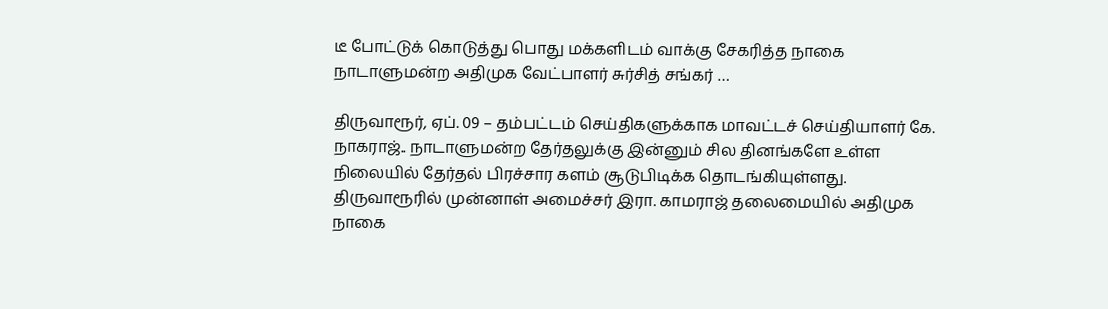டீ போட்டுக் கொடுத்து பொது மக்களிடம் வாக்கு சேகரித்த நாகை நாடாளுமன்ற அதிமுக வேட்பாளர் சுர்சித் சங்கர் …

திருவாரூர், ஏப். 09 – தம்பட்டம் செய்திகளுக்காக மாவட்டச் செய்தியாளர் கே. நாகராஜ்.. நாடாளுமன்ற தேர்தலுக்கு இன்னும் சில தினங்களே உள்ள நிலையில் தேர்தல் பிரச்சார களம் சூடுபிடிக்க தொடங்கியுள்ளது. திருவாரூரில் முன்னாள் அமைச்சர் இரா. காமராஜ் தலைமையில் அதிமுக நாகை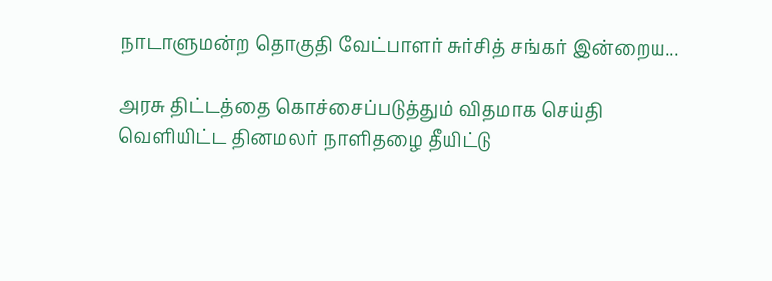நாடாளுமன்ற தொகுதி வேட்பாளர் சுர்சித் சங்கர் இன்றைய...

அரசு திட்டத்தை கொச்சைப்படுத்தும் விதமாக செய்தி வெளியிட்ட தினமலர் நாளிதழை தீயிட்டு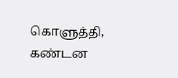கொளுத்தி, கண்டன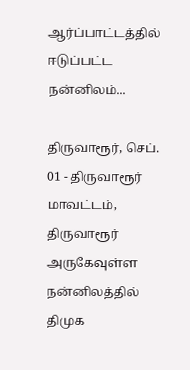ஆர்ப்பாட்டத்தில் ஈடுப்பட்ட நன்னிலம்...

திருவாரூர், செப். 01 - திருவாரூர் மாவட்டம், திருவாரூர் அருகேவுள்ள நன்னிலத்தில் திமுக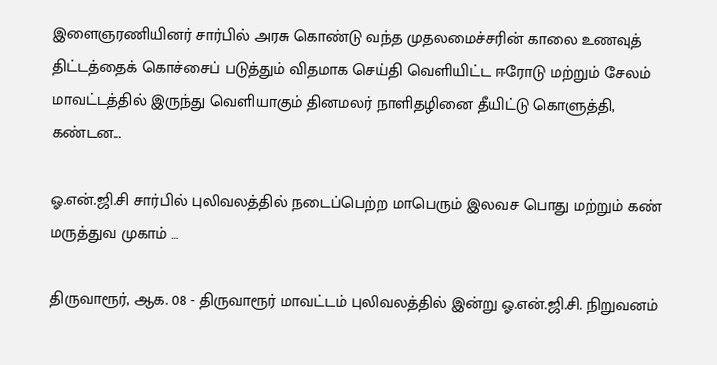இளைஞரணியினர் சார்பில் அரசு கொண்டு வந்த முதலமைச்சரின் காலை உணவுத் திட்டத்தைக் கொச்சைப் படுத்தும் விதமாக செய்தி வெளியிட்ட ஈரோடு மற்றும் சேலம் மாவட்டத்தில் இருந்து வெளியாகும் தினமலர் நாளிதழினை தீயிட்டு கொளுத்தி, கண்டன...

ஓ.என்.ஜி.சி சார்பில் புலிவலத்தில் நடைப்பெற்ற மாபெரும் இலவச பொது மற்றும் கண் மருத்துவ முகாம் …

திருவாரூர், ஆக. 08 - திருவாரூர் மாவட்டம் புலிவலத்தில் இன்று ஓ.என்.ஜி.சி. நிறுவனம்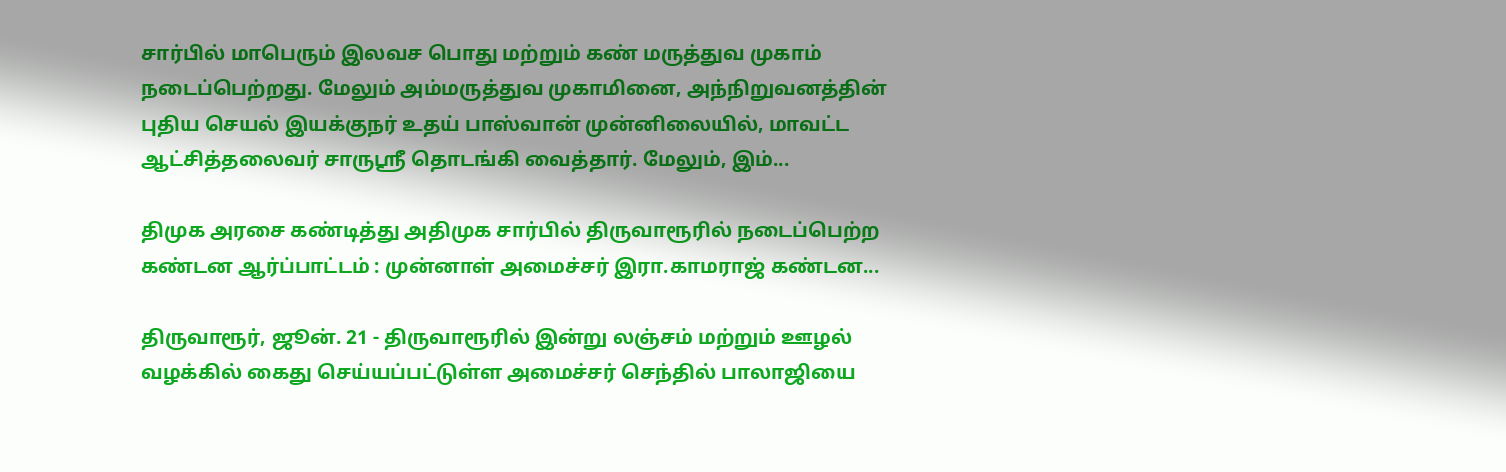சார்பில் மாபெரும் இலவச பொது மற்றும் கண் மருத்துவ முகாம் நடைப்பெற்றது. மேலும் அம்மருத்துவ முகாமினை, அந்நிறுவனத்தின் புதிய செயல் இயக்குநர் உதய் பாஸ்வான் முன்னிலையில், மாவட்ட ஆட்சித்தலைவர் சாருஸ்ரீ தொடங்கி வைத்தார். மேலும், இம்...

திமுக அரசை கண்டித்து அதிமுக சார்பில் திருவாரூரில் நடைப்பெற்ற கண்டன ஆர்ப்பாட்டம் : முன்னாள் அமைச்சர் இரா.காமராஜ் கண்டன...

திருவாரூர், ஜூன். 21 - திருவாரூரில் இன்று லஞ்சம் மற்றும் ஊழல் வழக்கில் கைது செய்யப்பட்டுள்ள அமைச்சர் செந்தில் பாலாஜியை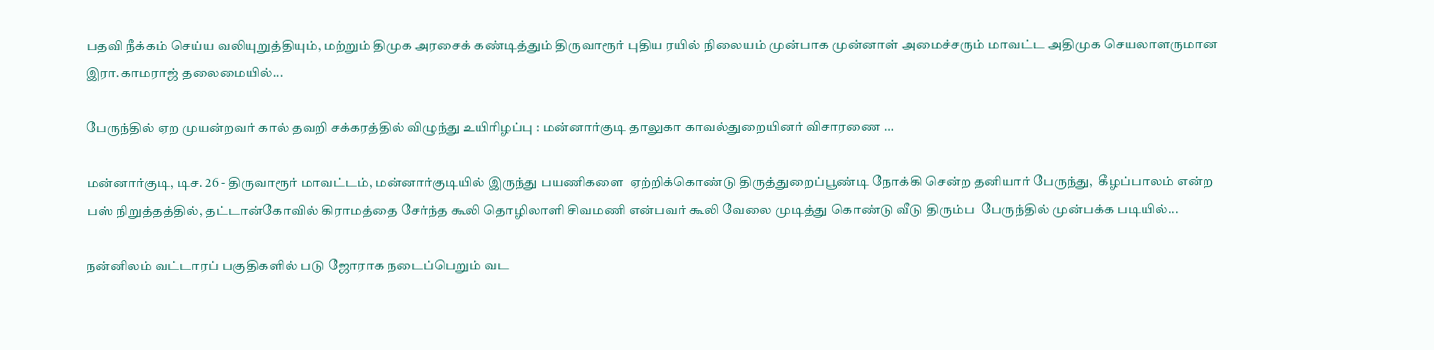பதவி நீக்கம் செய்ய வலியுறுத்தியும், மற்றும் திமுக அரசைக் கண்டித்தும் திருவாரூர் புதிய ரயில் நிலையம் முன்பாக முன்னாள் அமைச்சரும் மாவட்ட அதிமுக செயலாளருமான இரா.காமராஜ் தலைமையில்...

பேருந்தில் ஏற முயன்றவர் கால் தவறி சக்கரத்தில் விழுந்து உயிரிழப்பு : மன்னார்குடி தாலுகா காவல்துறையினர் விசாரணை …

மன்னார்குடி, டிச. 26 - திருவாரூர் மாவட்டம், மன்னார்குடியில் இருந்து பயணிகளை  ஏற்றிக்கொண்டு திருத்துறைப்பூண்டி நோக்கி சென்ற தனியார் பேருந்து,  கீழப்பாலம் என்ற பஸ் நிறுத்தத்தில், தட்டான்கோவில் கிராமத்தை சேர்ந்த கூலி தொழிலாளி சிவமணி என்பவர் கூலி வேலை முடித்து கொண்டு வீடு திரும்ப  பேருந்தில் முன்பக்க படியில்...

நன்னிலம் வட்டாரப் பகுதிகளில் படு ஜோராக நடைப்பெறும் வட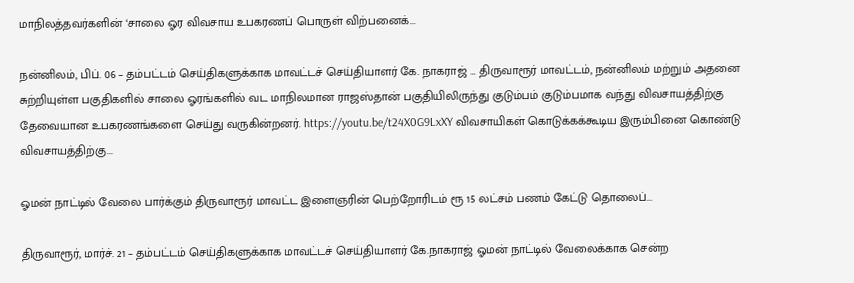மாநிலத்தவர்களின் ‘சாலை ஓர விவசாய உபகரணப் பொருள் விற்பனைக்...

நன்னிலம், பிப். 06 – தம்பட்டம் செய்திகளுக்காக மாவட்டச் செய்தியாளர் கே. நாகராஜ் … திருவாரூர் மாவட்டம், நன்னிலம் மற்றும் அதனை சுற்றியுள்ள பகுதிகளில் சாலை ஓரங்களில் வட மாநிலமான ராஜஸ்தான் பகுதியிலிருந்து குடும்பம் குடும்பமாக வந்து விவசாயத்திற்கு தேவையான உபகரணங்களை செய்து வருகின்றனர். https://youtu.be/t24X0G9LxXY விவசாயிகள் கொடுக்கக்கூடிய இரும்பினை கொண்டு விவசாயத்திற்கு...

ஓமன் நாட்டில் வேலை பார்க்கும் திருவாரூர் மாவட்ட இளைஞரின் பெற்றோரிடம் ரூ 15 லட்சம் பணம் கேட்டு தொலைப்...

திருவாரூர், மார்ச். 21 – தம்பட்டம் செய்திகளுக்காக மாவட்டச் செய்தியாளர் கே.நாகராஜ் ஓமன் நாட்டில் வேலைக்காக சென்ற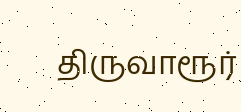திருவாரூர்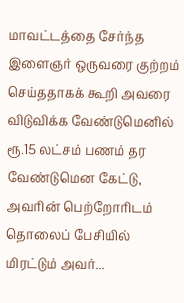மாவட்டத்தை சேர்ந்த இளைஞர் ஒருவரை குற்றம் செய்ததாகக் கூறி அவரை விடுவிக்க வேண்டுமெனில் ரூ.15 லட்சம் பணம் தர வேண்டுமென கேட்டு, அவரின் பெற்றோரிடம் தொலைப் பேசியில் மிரட்டும் அவர்...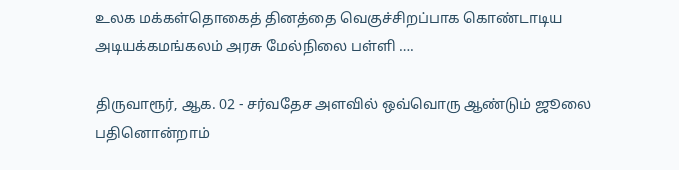உலக மக்கள்தொகைத் தினத்தை வெகுச்சிறப்பாக கொண்டாடிய அடியக்கமங்கலம் அரசு மேல்நிலை பள்ளி ….

திருவாரூர், ஆக. 02 - சர்வதேச அளவில் ஒவ்வொரு ஆண்டும் ஜூலை பதினொன்றாம்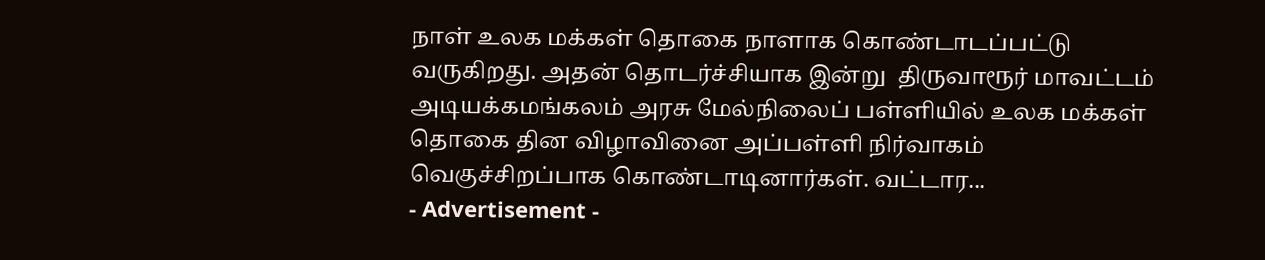நாள் உலக மக்கள் தொகை நாளாக கொண்டாடப்பட்டு வருகிறது. அதன் தொடர்ச்சியாக இன்று  திருவாரூர் மாவட்டம் அடியக்கமங்கலம் அரசு மேல்நிலைப் பள்ளியில் உலக மக்கள் தொகை தின விழாவினை அப்பள்ளி நிர்வாகம் வெகுச்சிறப்பாக கொண்டாடினார்கள். வட்டார...
- Advertisement -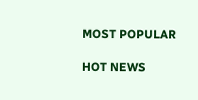MOST POPULAR

HOT NEWS